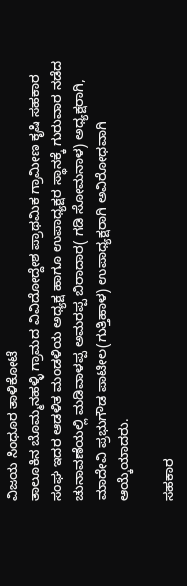ವಿಜಯ ಸಿಂಧೂರ ತಾಳಿಕೋಟೆ
ತಾಲೂಕಿನ ಬೊಮ್ಮನಹಳ್ಳಿ ಗ್ರಾಮದ ವಿವಿದೋದ್ದೇಶ ಪ್ರಾಥಮಿಕ ಗ್ರಾಮೀಣ ಕೃಷಿ ಸಹಕಾರ ಸಂಘ ಇದರ ಆಡಳಿತ ಮಂಡಳಿಯ ಅಧ್ಯಕ್ಷ ಹಾಗೂ ಉಪಾಧ್ಯಕ್ಷರ ಸ್ಥಾನಕ್ಕೆ ಗುರುವಾರ ನಡೆದ ಚುನಾವಣೆಯಲ್ಲಿ ಮಡಿವಾಳಪ್ಪ ಅಮರಪ್ಪ ಬಿರಾದಾರ( ಗಡಿ ಸೋಮನಾಳ) ಅಧ್ಯಕ್ಷರಾಗಿ, ಮಾದೇವಿ ಪ್ರಭುಗೌಡ ಪಾಟೀಲ(ಗುತ್ತಿಹಾಳ) ಉಪಾಧ್ಯಕ್ಷರಾಗಿ ಅವಿರೋಧವಾಗಿ ಆಯ್ಕೆಯಾದರು.

ಸಹಕಾರ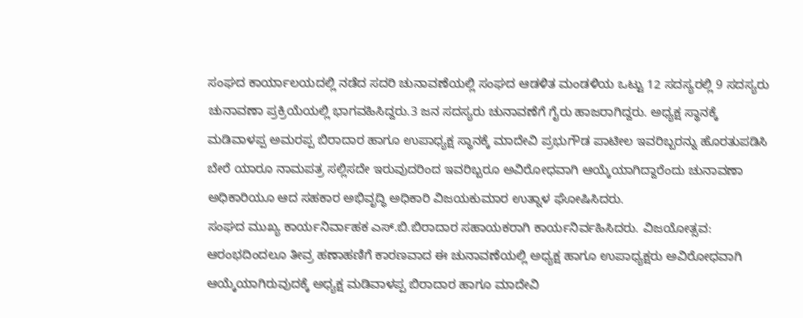ಸಂಘದ ಕಾರ್ಯಾಲಯದಲ್ಲಿ ನಡೆದ ಸದರಿ ಚುನಾವಣೆಯಲ್ಲಿ ಸಂಘದ ಆಡಳಿತ ಮಂಡಳಿಯ ಒಟ್ಟು 12 ಸದಸ್ಯರಲ್ಲಿ 9 ಸದಸ್ಯರು ಚುನಾವಣಾ ಪ್ರಕ್ರಿಯೆಯಲ್ಲಿ ಭಾಗವಹಿಸಿದ್ದರು.3 ಜನ ಸದಸ್ಯರು ಚುನಾವಣೆಗೆ ಗೈರು ಹಾಜರಾಗಿದ್ದರು. ಅಧ್ಯಕ್ಷ ಸ್ಥಾನಕ್ಕೆ ಮಡಿವಾಳಪ್ಪ ಅಮರಪ್ಪ ಬಿರಾದಾರ ಹಾಗೂ ಉಪಾಧ್ಯಕ್ಷ ಸ್ಥಾನಕ್ಕೆ ಮಾದೇವಿ ಪ್ರಭುಗೌಡ ಪಾಟೀಲ ಇವರಿಬ್ಬರನ್ನು ಹೊರತುಪಡಿಸಿ ಬೇರೆ ಯಾರೂ ನಾಮಪತ್ರ ಸಲ್ಲಿಸದೇ ಇರುವುದರಿಂದ ಇವರಿಬ್ಬರೂ ಅವಿರೋಧವಾಗಿ ಆಯ್ಕೆಯಾಗಿದ್ದಾರೆಂದು ಚುನಾವಣಾ ಅಧಿಕಾರಿಯೂ ಆದ ಸಹಕಾರ ಅಭಿವೃದ್ಧಿ ಅಧಿಕಾರಿ ವಿಜಯಕುಮಾರ ಉತ್ನಾಳ ಘೋಷಿಸಿದರು.
ಸಂಘದ ಮುಖ್ಯ ಕಾರ್ಯನಿರ್ವಾಹಕ ಎಸ್.ಬಿ.ಬಿರಾದಾರ ಸಹಾಯಕರಾಗಿ ಕಾರ್ಯನಿರ್ವಹಿಸಿದರು. ವಿಜಯೋತ್ಸವ: ಆರಂಭದಿಂದಲೂ ತೀವ್ರ ಹಣಾಹಣಿಗೆ ಕಾರಣವಾದ ಈ ಚುನಾವಣೆಯಲ್ಲಿ ಅಧ್ಯಕ್ಷ ಹಾಗೂ ಉಪಾಧ್ಯಕ್ಷರು ಅವಿರೋಧವಾಗಿ ಆಯ್ಕೆಯಾಗಿರುವುದಕ್ಕೆ ಅಧ್ಯಕ್ಷ ಮಡಿವಾಳಪ್ಪ ಬಿರಾದಾರ ಹಾಗೂ ಮಾದೇವಿ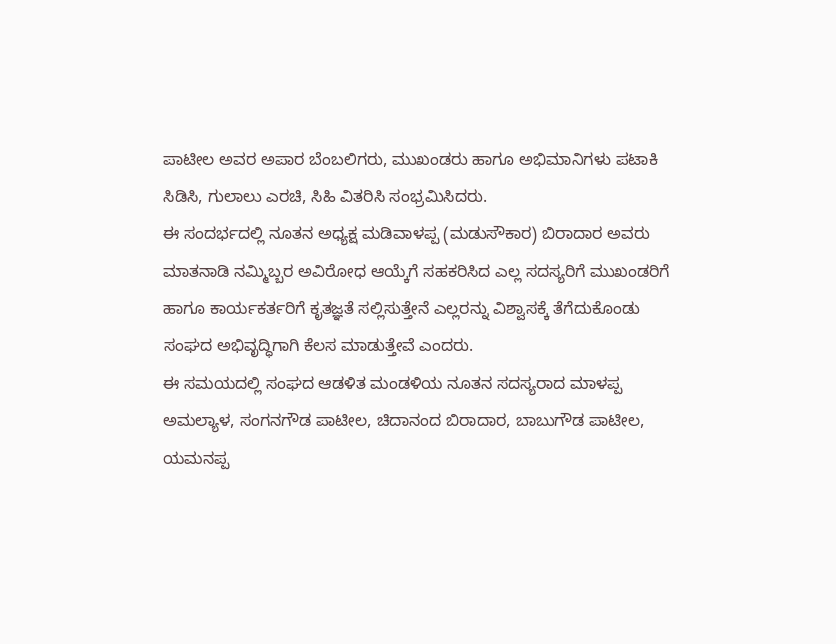ಪಾಟೀಲ ಅವರ ಅಪಾರ ಬೆಂಬಲಿಗರು, ಮುಖಂಡರು ಹಾಗೂ ಅಭಿಮಾನಿಗಳು ಪಟಾಕಿ ಸಿಡಿಸಿ, ಗುಲಾಲು ಎರಚಿ, ಸಿಹಿ ವಿತರಿಸಿ ಸಂಭ್ರಮಿಸಿದರು.
ಈ ಸಂದರ್ಭದಲ್ಲಿ ನೂತನ ಅಧ್ಯಕ್ಷ ಮಡಿವಾಳಪ್ಪ (ಮಡುಸೌಕಾರ) ಬಿರಾದಾರ ಅವರು ಮಾತನಾಡಿ ನಮ್ಮಿಬ್ಬರ ಅವಿರೋಧ ಆಯ್ಕೆಗೆ ಸಹಕರಿಸಿದ ಎಲ್ಲ ಸದಸ್ಯರಿಗೆ ಮುಖಂಡರಿಗೆ ಹಾಗೂ ಕಾರ್ಯಕರ್ತರಿಗೆ ಕೃತಜ್ಞತೆ ಸಲ್ಲಿಸುತ್ತೇನೆ ಎಲ್ಲರನ್ನು ವಿಶ್ವಾಸಕ್ಕೆ ತೆಗೆದುಕೊಂಡು ಸಂಘದ ಅಭಿವೃದ್ಧಿಗಾಗಿ ಕೆಲಸ ಮಾಡುತ್ತೇವೆ ಎಂದರು.
ಈ ಸಮಯದಲ್ಲಿ ಸಂಘದ ಆಡಳಿತ ಮಂಡಳಿಯ ನೂತನ ಸದಸ್ಯರಾದ ಮಾಳಪ್ಪ ಅಮಲ್ಯಾಳ, ಸಂಗನಗೌಡ ಪಾಟೀಲ, ಚಿದಾನಂದ ಬಿರಾದಾರ, ಬಾಬುಗೌಡ ಪಾಟೀಲ, ಯಮನಪ್ಪ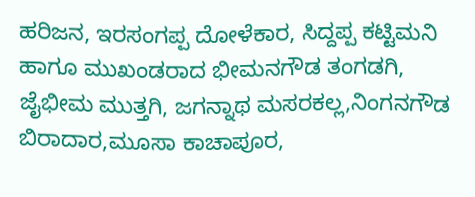ಹರಿಜನ, ಇರಸಂಗಪ್ಪ ದೋಳೆಕಾರ, ಸಿದ್ದಪ್ಪ ಕಟ್ಟಿಮನಿ ಹಾಗೂ ಮುಖಂಡರಾದ ಭೀಮನಗೌಡ ತಂಗಡಗಿ, ಜೈಭೀಮ ಮುತ್ತಗಿ, ಜಗನ್ನಾಥ ಮಸರಕಲ್ಲ,ನಿಂಗನಗೌಡ ಬಿರಾದಾರ,ಮೂಸಾ ಕಾಚಾಪೂರ,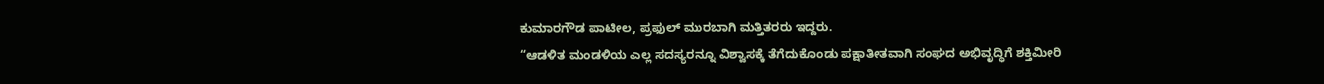ಕುಮಾರಗೌಡ ಪಾಟೀಲ, ಪ್ರಫುಲ್ ಮುರಬಾಗಿ ಮತ್ತಿತರರು ಇದ್ದರು.
“ಆಡಳಿತ ಮಂಡಳಿಯ ಎಲ್ಲ ಸದಸ್ಯರನ್ನೂ ವಿಶ್ವಾಸಕ್ಕೆ ತೆಗೆದುಕೊಂಡು ಪಕ್ಷಾತೀತವಾಗಿ ಸಂಘದ ಅಭಿವೃದ್ಧಿಗೆ ಶಕ್ತಿಮೀರಿ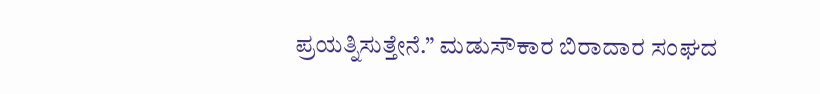ಪ್ರಯತ್ನಿಸುತ್ತೇನೆ.” ಮಡುಸೌಕಾರ ಬಿರಾದಾರ ಸಂಘದ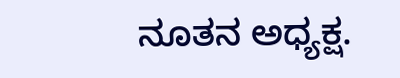ನೂತನ ಅಧ್ಯಕ್ಷ.